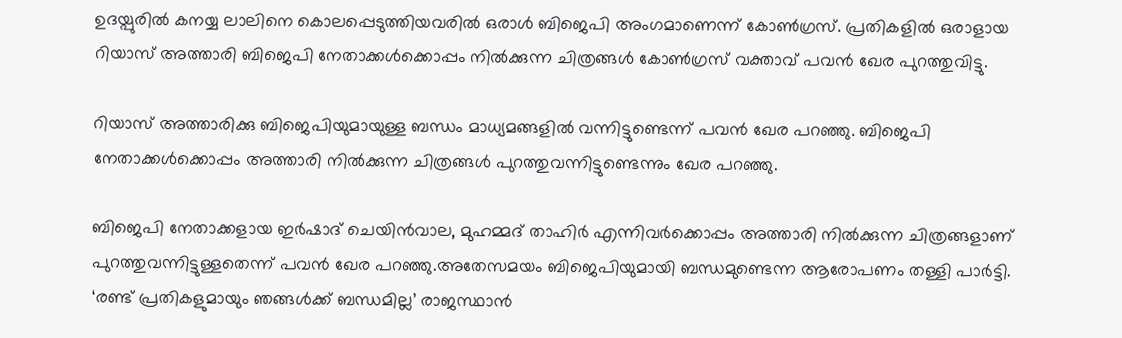ഉദയ്പുരില്‍ കനയ്യ ലാലിനെ കൊലപ്പെടുത്തിയവരില്‍ ഒരാള്‍ ബിജെപി അംഗമാണെന്ന് കോണ്‍ഗ്രസ്. പ്രതികളില്‍ ഒരാളായ റിയാസ് അത്താരി ബിജെപി നേതാക്കള്‍ക്കൊപ്പം നില്‍ക്കുന്ന ചിത്രങ്ങള്‍ കോണ്‍ഗ്രസ് വക്താവ് പവന്‍ ഖേര പുറത്തുവിട്ടു.

റിയാസ് അത്താരിക്കു ബിജെപിയുമായുള്ള ബന്ധം മാധ്യമങ്ങളില്‍ വന്നിട്ടുണ്ടെന്ന് പവന്‍ ഖേര പറഞ്ഞു. ബിജെപി നേതാക്കള്‍ക്കൊപ്പം അത്താരി നില്‍ക്കുന്ന ചിത്രങ്ങള്‍ പുറത്തുവന്നിട്ടുണ്ടെന്നും ഖേര പറഞ്ഞു.

ബിജെപി നേതാക്കളായ ഇര്‍ഷാദ് ചെയിന്‍വാല, മുഹമ്മദ് താഹിര്‍ എന്നിവര്‍ക്കൊപ്പം അത്താരി നില്‍ക്കുന്ന ചിത്രങ്ങളാണ് പുറത്തുവന്നിട്ടുള്ളതെന്ന് പവന്‍ ഖേര പറഞ്ഞു.അതേസമയം ബിജെപിയുമായി ബന്ധമുണ്ടെന്ന ആരോപണം തള്ളി പാര്‍ട്ടി.
‘രണ്ട് പ്രതികളുമായും ഞങ്ങള്‍ക്ക് ബന്ധമില്ല’ രാജസ്ഥാന്‍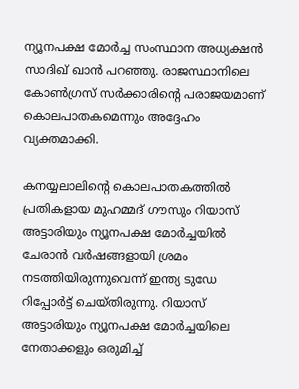ന്യൂനപക്ഷ മോര്‍ച്ച സംസ്ഥാന അധ്യക്ഷന്‍ സാദിഖ് ഖാന്‍ പറഞ്ഞു. രാജസ്ഥാനിലെ കോണ്‍ഗ്രസ് സര്‍ക്കാരിന്റെ പരാജയമാണ് കൊലപാതകമെന്നും അദ്ദേഹം വ്യക്തമാക്കി.

കനയ്യലാലിന്റെ കൊലപാതകത്തില്‍ പ്രതികളായ മുഹമ്മദ് ഗൗസും റിയാസ് അട്ടാരിയും ന്യൂനപക്ഷ മോര്‍ച്ചയില്‍ ചേരാന്‍ വര്‍ഷങ്ങളായി ശ്രമം നടത്തിയിരുന്നുവെന്ന് ഇന്ത്യ ടുഡേ റിപ്പോര്‍ട്ട് ചെയ്തിരുന്നു. റിയാസ് അട്ടാരിയും ന്യൂനപക്ഷ മോര്‍ച്ചയിലെ നേതാക്കളും ഒരുമിച്ച്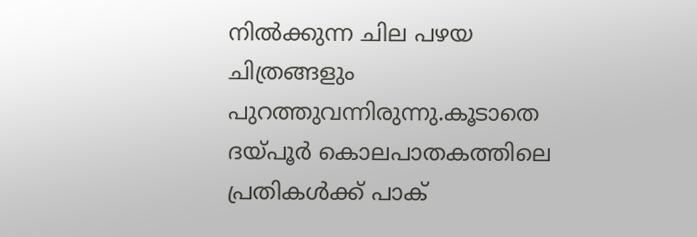നില്‍ക്കുന്ന ചില പഴയ ചിത്രങ്ങളും പുറത്തുവന്നിരുന്നു.കൂടാതെ ദയ്പൂര്‍ കൊലപാതകത്തിലെ പ്രതികള്‍ക്ക് പാക്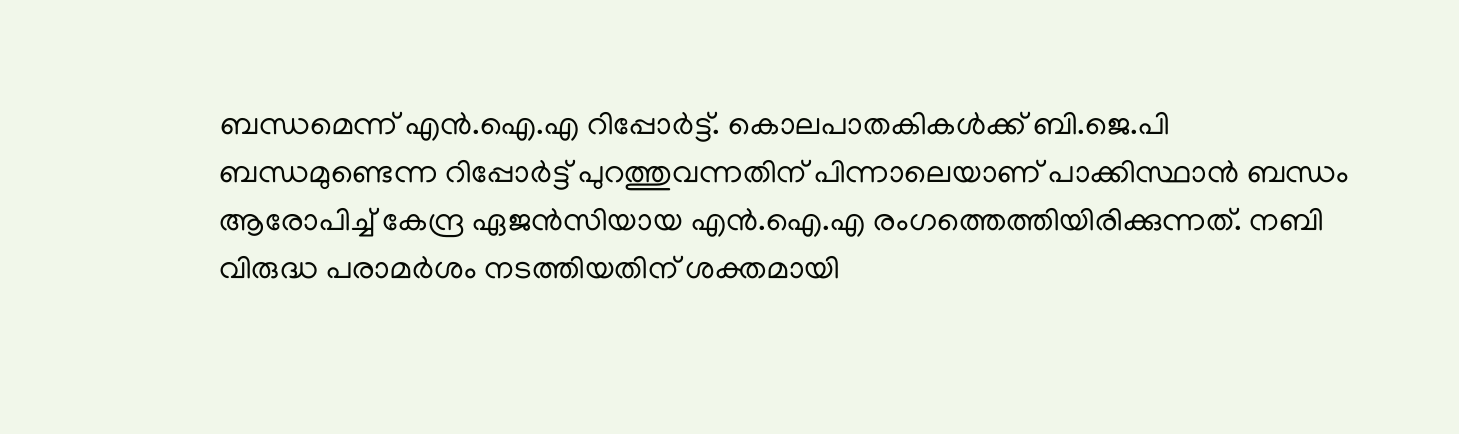ബന്ധമെന്ന് എന്‍.ഐ.എ റിപ്പോര്‍ട്ട്. കൊലപാതകികള്‍ക്ക് ബി.ജെ.പി ബന്ധമുണ്ടെന്ന റിപ്പോര്‍ട്ട് പുറത്തുവന്നതിന് പിന്നാലെയാണ് പാക്കിസ്ഥാന്‍ ബന്ധം ആരോപിച്ച് കേന്ദ്ര ഏജന്‍സിയായ എന്‍.ഐ.എ രംഗത്തെത്തിയിരിക്കുന്നത്. നബി വിരുദ്ധ പരാമര്‍ശം നടത്തിയതിന് ശക്തമായി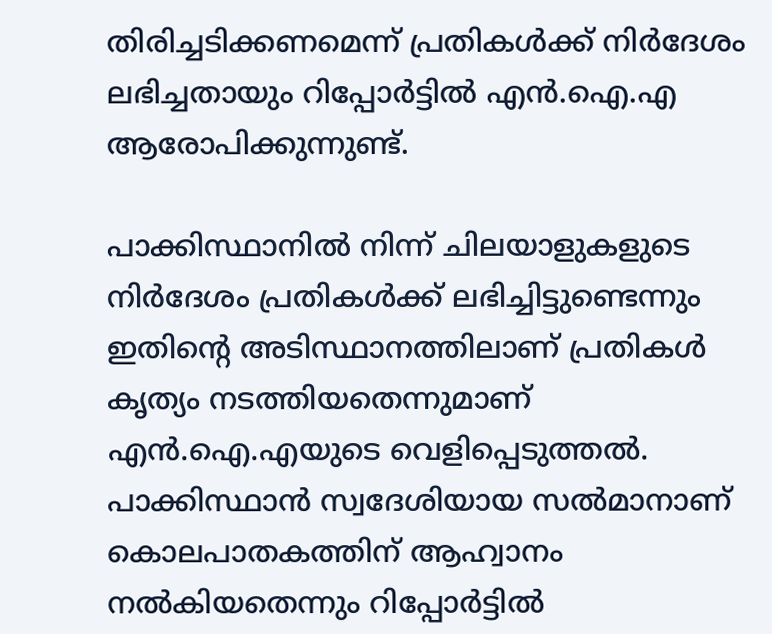തിരിച്ചടിക്കണമെന്ന് പ്രതികള്‍ക്ക് നിര്‍ദേശം ലഭിച്ചതായും റിപ്പോര്‍ട്ടില്‍ എന്‍.ഐ.എ ആരോപിക്കുന്നുണ്ട്.

പാക്കിസ്ഥാനില്‍ നിന്ന് ചിലയാളുകളുടെ നിര്‍ദേശം പ്രതികള്‍ക്ക് ലഭിച്ചിട്ടുണ്ടെന്നും ഇതിന്റെ അടിസ്ഥാനത്തിലാണ് പ്രതികള്‍ കൃത്യം നടത്തിയതെന്നുമാണ് എന്‍.ഐ.എയുടെ വെളിപ്പെടുത്തല്‍. പാക്കിസ്ഥാന്‍ സ്വദേശിയായ സല്‍മാനാണ് കൊലപാതകത്തിന് ആഹ്വാനം നല്‍കിയതെന്നും റിപ്പോര്‍ട്ടില്‍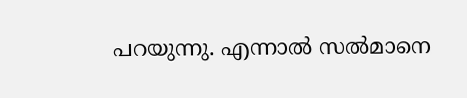പറയുന്നു. എന്നാല്‍ സല്‍മാനെ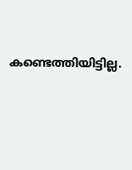കണ്ടെത്തിയിട്ടില്ല.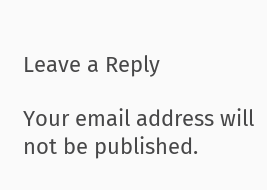Leave a Reply

Your email address will not be published.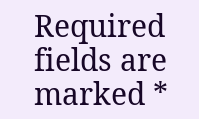Required fields are marked *